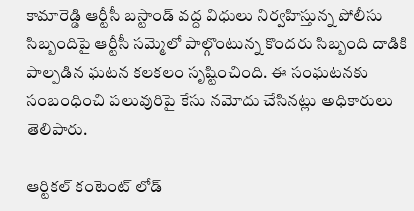కామారెడ్డి ఆర్టీసీ బస్టాండ్ వద్ద విధులు నిర్వహిస్తున్న పోలీసు సిబ్బందిపై ఆర్టీసీ సమ్మెలో పాల్గొంటున్న కొందరు సిబ్బంది దాడికి పాల్పడిన ఘటన కలకలం సృష్టించింది. ఈ సంఘటనకు సంబంధించి పలువురిపై కేసు నమోదు చేసినట్లు అధికారులు తెలిపారు.

ఆర్టికల్ కంటెంట్ లోడ్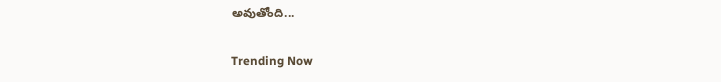అవుతోంది...

Trending Now